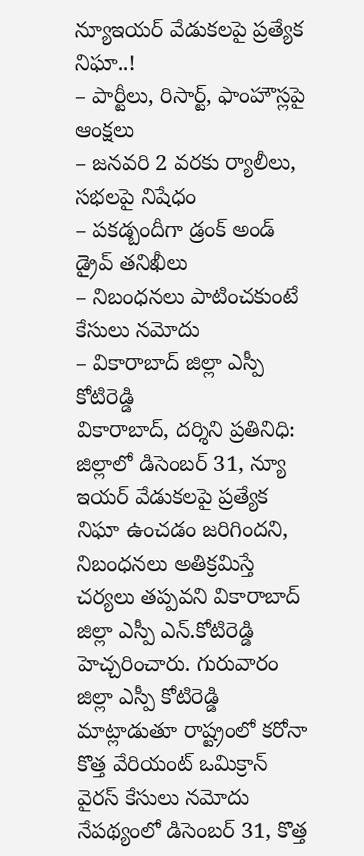న్యూఇయర్ వేడుకలపై ప్రత్యేక నిఘా..!
– పార్టీలు, రిసార్ట్, ఫాంహౌస్లపై ఆంక్షలు
– జనవరి 2 వరకు ర్యాలీలు, సభలపై నిషేధం
– పకడ్బందీగా డ్రంక్ అండ్ డ్రైవ్ తనిఖీలు
– నిబంధనలు పాటించకుంటే కేసులు నమోదు
– వికారాబాద్ జిల్లా ఎస్పీ కోటిరెడ్డి
వికారాబాద్, దర్శిని ప్రతినిధి: జిల్లాలో డిసెంబర్ 31, న్యూ ఇయర్ వేడుకలపై ప్రత్యేక నిఘా ఉంచడం జరిగిందని, నిబంధనలు అతిక్రమిస్తే చర్యలు తప్పవని వికారాబాద్ జిల్లా ఎస్పీ ఎన్.కోటిరెడ్డి హెచ్చరించారు. గురువారం జిల్లా ఎస్పీ కోటిరెడ్డి మాట్లాడుతూ రాష్ట్రంలో కరోనా కొత్త వేరియంట్ ఒమిక్రాన్ వైరస్ కేసులు నమోదు నేపథ్యంలో డిసెంబర్ 31, కొత్త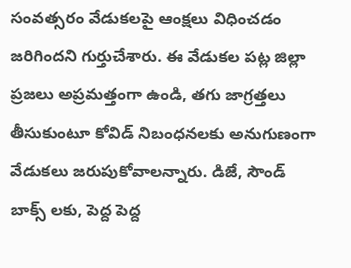సంవత్సరం వేడుకలపై ఆంక్షలు విధించడం జరిగిందని గుర్తుచేశారు. ఈ వేడుకల పట్ల జిల్లా ప్రజలు అప్రమత్తంగా ఉండి, తగు జాగ్రత్తలు తీసుకుంటూ కోవిడ్ నిబంధనలకు అనుగుణంగా వేడుకలు జరుపుకోవాలన్నారు. డిజే, సౌండ్ బాక్స్ లకు, పెద్ద పెద్ద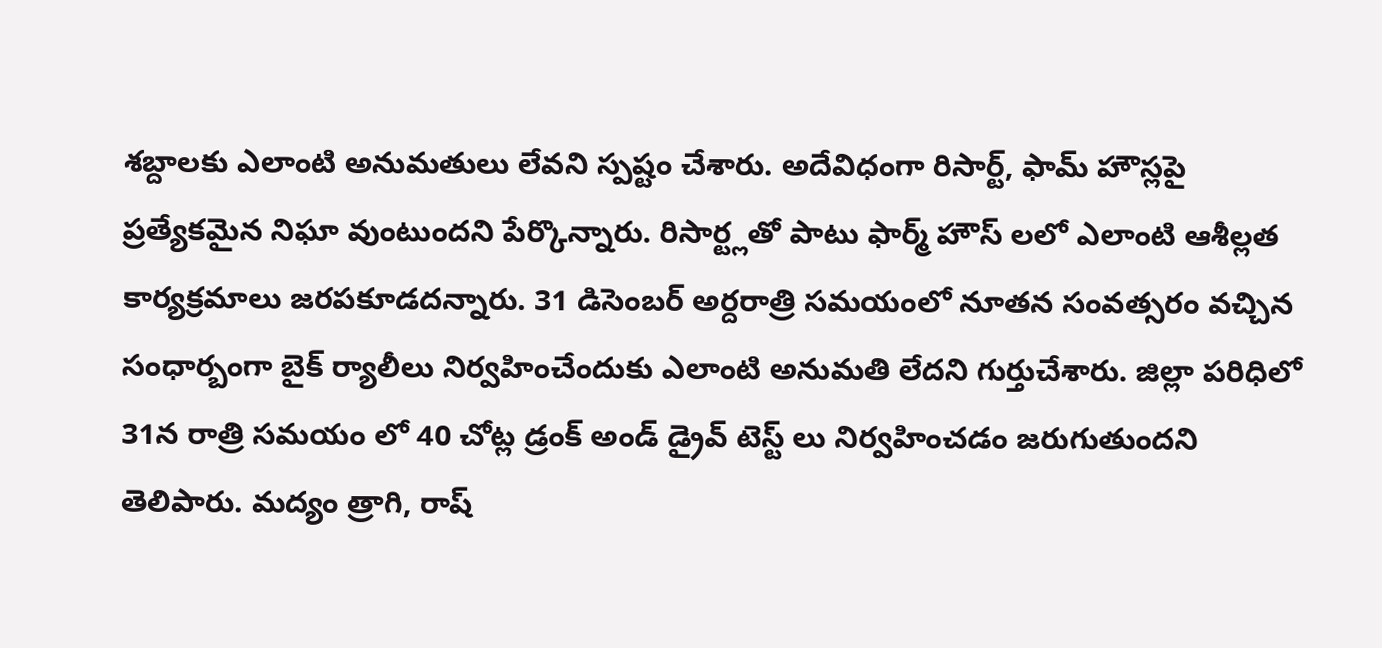శబ్దాలకు ఎలాంటి అనుమతులు లేవని స్పష్టం చేశారు. అదేవిధంగా రిసార్ట్, ఫామ్ హౌస్లపై ప్రత్యేకమైన నిఘా వుంటుందని పేర్కొన్నారు. రిసార్ట్లతో పాటు ఫార్మ్ హౌస్ లలో ఎలాంటి ఆశీల్లత కార్యక్రమాలు జరపకూడదన్నారు. 31 డిసెంబర్ అర్దరాత్రి సమయంలో నూతన సంవత్సరం వచ్చిన సంధార్బంగా బైక్ ర్యాలీలు నిర్వహించేందుకు ఎలాంటి అనుమతి లేదని గుర్తుచేశారు. జిల్లా పరిధిలో 31న రాత్రి సమయం లో 40 చోట్ల డ్రంక్ అండ్ డ్రైవ్ టెస్ట్ లు నిర్వహించడం జరుగుతుందని తెలిపారు. మద్యం త్రాగి, రాష్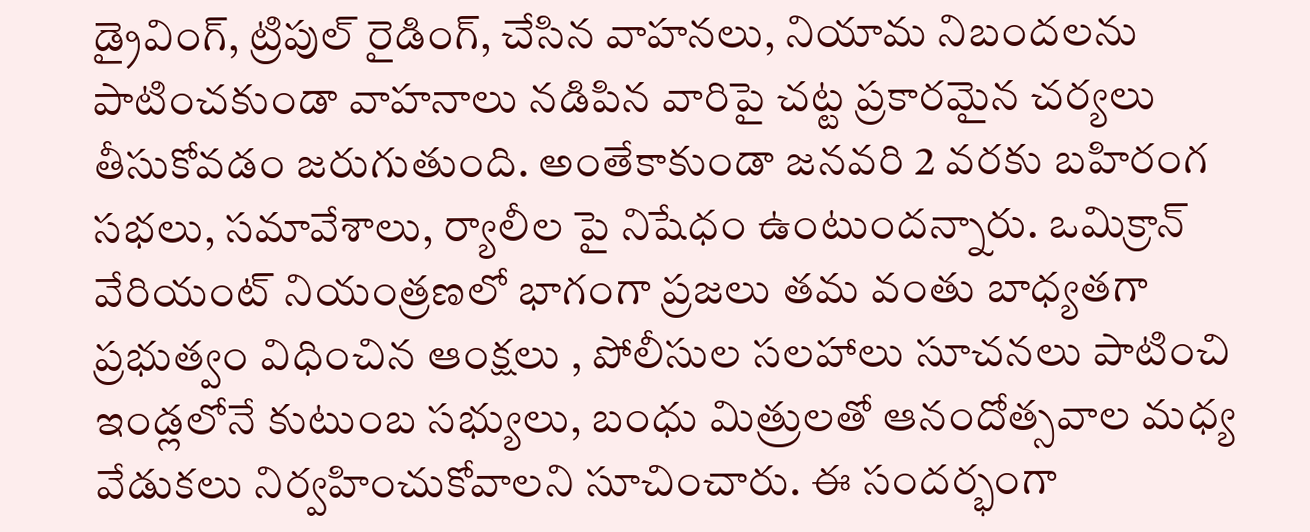డ్రైవింగ్, ట్రిపుల్ రైడింగ్, చేసిన వాహనలు, నియామ నిబందలను పాటించకుండా వాహనాలు నడిపిన వారిపై చట్ట ప్రకారమైన చర్యలు తీసుకోవడం జరుగుతుంది. అంతేకాకుండా జనవరి 2 వరకు బహిరంగ సభలు, సమావేశాలు, ర్యాలీల పై నిషేధం ఉంటుందన్నారు. ఒమిక్రాన్ వేరియంట్ నియంత్రణలో భాగంగా ప్రజలు తమ వంతు బాధ్యతగా ప్రభుత్వం విధించిన ఆంక్షలు , పోలీసుల సలహాలు సూచనలు పాటించి ఇండ్లలోనే కుటుంబ సభ్యులు, బంధు మిత్రులతో ఆనందోత్సవాల మధ్య వేడుకలు నిర్వహించుకోవాలని సూచించారు. ఈ సందర్భంగా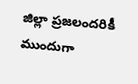జిల్లా ప్రజలందరికీ ముందుగా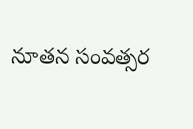నూతన సంవత్సర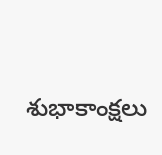శుభాకాంక్షలు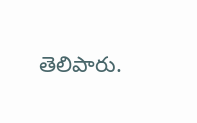తెలిపారు.